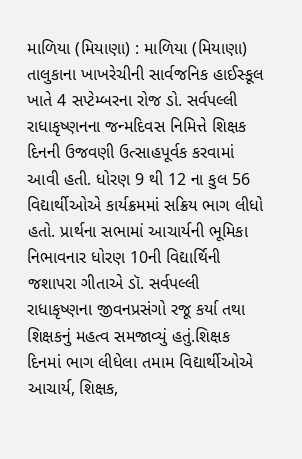માળિયા (મિયાણા) : માળિયા (મિયાણા) તાલુકાના ખાખરેચીની સાર્વજનિક હાઈસ્કૂલ ખાતે 4 સપ્ટેમ્બરના રોજ ડો. સર્વપલ્લી રાધાકૃષ્ણનના જન્મદિવસ નિમિત્તે શિક્ષક દિનની ઉજવણી ઉત્સાહપૂર્વક કરવામાં આવી હતી. ધોરણ 9 થી 12 ના કુલ 56 વિદ્યાર્થીઓએ કાર્યક્રમમાં સક્રિય ભાગ લીધો હતો. પ્રાર્થના સભામાં આચાર્યની ભૂમિકા નિભાવનાર ધોરણ 10ની વિદ્યાર્થિની જશાપરા ગીતાએ ડૉ. સર્વપલ્લી રાધાકૃષ્ણના જીવનપ્રસંગો રજૂ કર્યા તથા શિક્ષકનું મહત્વ સમજાવ્યું હતું.શિક્ષક દિનમાં ભાગ લીધેલા તમામ વિદ્યાર્થીઓએ આચાર્ય, શિક્ષક,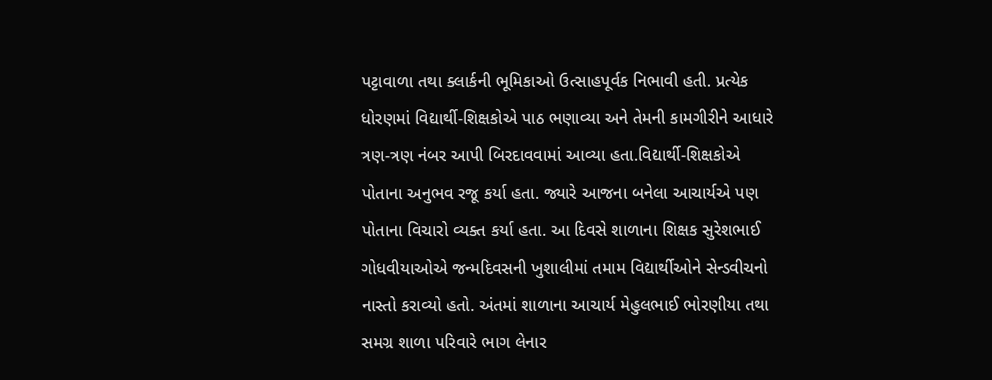પટ્ટાવાળા તથા ક્લાર્કની ભૂમિકાઓ ઉત્સાહપૂર્વક નિભાવી હતી. પ્રત્યેક ધોરણમાં વિદ્યાર્થી-શિક્ષકોએ પાઠ ભણાવ્યા અને તેમની કામગીરીને આધારે ત્રણ-ત્રણ નંબર આપી બિરદાવવામાં આવ્યા હતા.વિદ્યાર્થી-શિક્ષકોએ પોતાના અનુભવ રજૂ કર્યા હતા. જ્યારે આજના બનેલા આચાર્યએ પણ પોતાના વિચારો વ્યક્ત કર્યા હતા. આ દિવસે શાળાના શિક્ષક સુરેશભાઈ ગોધવીયાઓએ જન્મદિવસની ખુશાલીમાં તમામ વિદ્યાર્થીઓને સેન્ડવીચનો નાસ્તો કરાવ્યો હતો. અંતમાં શાળાના આચાર્ય મેહુલભાઈ ભોરણીયા તથા સમગ્ર શાળા પરિવારે ભાગ લેનાર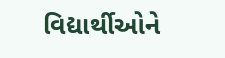વિદ્યાર્થીઓને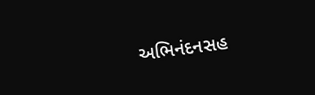અભિનંદનસહ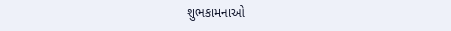શુભકામનાઓ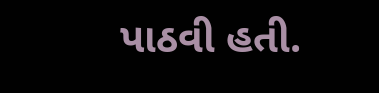પાઠવી હતી.